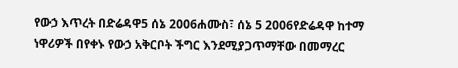የውኃ እጥረት በድሬዳዋ5 ሰኔ 2006ሐሙስ፣ ሰኔ 5 2006የድሬዳዋ ከተማ ነዋሪዎች በየቀኑ የውኃ አቅርቦት ችግር እንደሚያጋጥማቸው በመማረር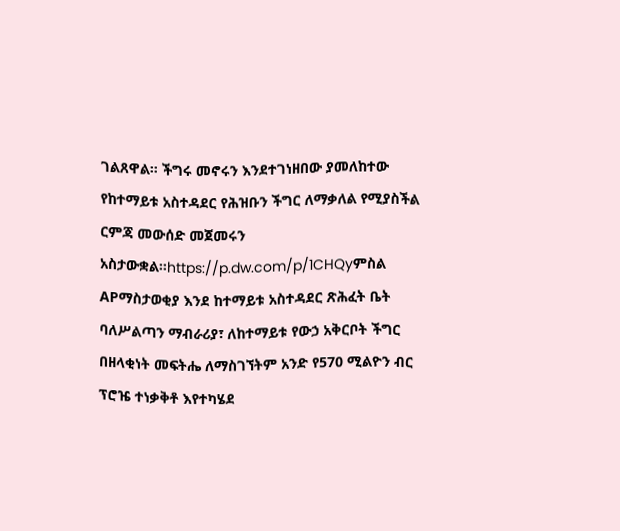ገልጸዋል። ችግሩ መኖሩን እንደተገነዘበው ያመለከተው የከተማይቱ አስተዳደር የሕዝቡን ችግር ለማቃለል የሚያስችል ርምጃ መውሰድ መጀመሩን አስታውቋል።https://p.dw.com/p/1CHQyምስል APማስታወቂያ እንደ ከተማይቱ አስተዳደር ጽሕፈት ቤት ባለሥልጣን ማብራሪያ፣ ለከተማይቱ የውኃ አቅርቦት ችግር በዘላቂነት መፍትሔ ለማስገኘትም አንድ የ570 ሚልዮን ብር ፕሮዤ ተነቃቅቶ እየተካሄደ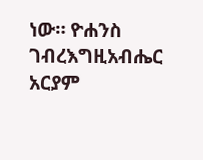ነው። ዮሐንስ ገብረእግዚአብሔር አርያም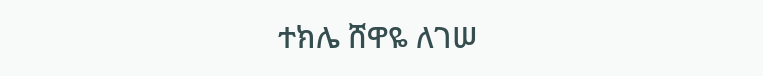ተክሌ ሸዋዬ ለገሠ